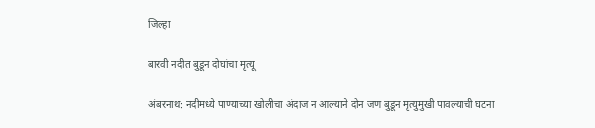जिल्हा

बारवी नदीत बुडून दोघांचा मृत्यू

अंबरनाथ: नदीमध्ये पाण्याच्या खोलीचा अंदाज न आल्याने दोन जण बुडून मृत्युमुखी पावल्याची घटना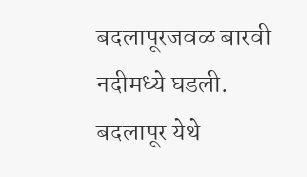बदलापूरजवळ बारवी नदीमध्ये घडली. बदलापूर येथे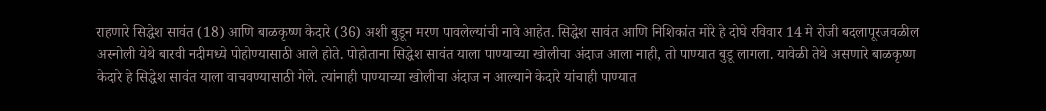राहणारे सिद्धेश सावंत (18) आणि बाळकृष्ण केदारे (36) अशी बुडून मरण पावलेल्यांची नावे आहेत. सिद्धेश सावंत आणि निशिकांत मोरे हे दोघे रविवार 14 मे रोजी बदलापूरजवळील अस्नोली येथे बारवी नदीमध्ये पोहोण्यासाठी आले होते. पोहोताना सिद्धेश सावंत याला पाण्याच्या खोलीचा अंदाज आला नाही, तो पाण्यात बुडू लागला. यावेळी तेथे असणारे बाळकृष्ण केदारे हे सिद्धेश सावंत याला वाचवण्यासाठी गेले. त्यांनाही पाण्याच्या खोलीचा अंदाज न आल्याने केदारे यांचाही पाण्यात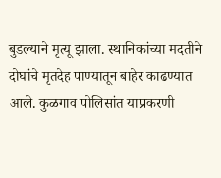बुडल्याने मृत्यू झाला. स्थानिकांच्या मदतीने दोघांचे मृतदेह पाण्यातून बाहेर काढण्यात आले. कुळगाव पोलिसांत याप्रकरणी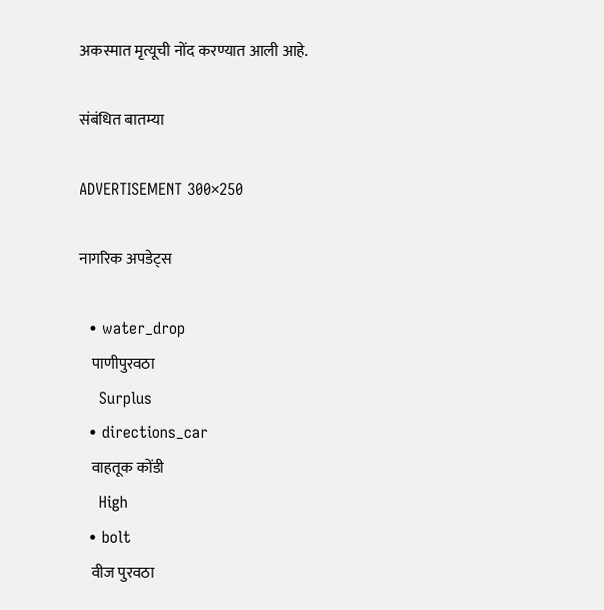अकस्मात मृत्यूची नोंद करण्यात आली आहे.

संबंधित बातम्या

ADVERTISEMENT 300×250

नागरिक अपडेट्स

  • water_drop
    पाणीपुरवठा
    Surplus
  • directions_car
    वाहतूक कोंडी
    High
  • bolt
    वीज पुरवठा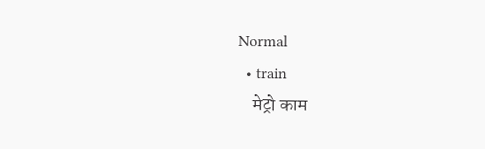Normal
  • train
    मेट्रो काम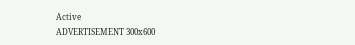Active
ADVERTISEMENT 300x600